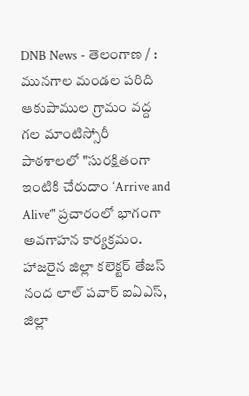DNB News - తెలంగాణ / : మునగాల మండల పరిది ఆకుపాముల గ్రామం వద్ద గల మాంటిస్సోరీ పాఠశాలలో "సురక్షితంగా ఇంటికి చేరుదాం ‘Arrive and Alive’" ప్రచారంలో భాగంగా అవగాహన కార్యక్రమం. హాజరైన జిల్లా కలెక్టర్ తేజస్ నంద లాల్ పవార్ ఐఏఎస్, జిల్లా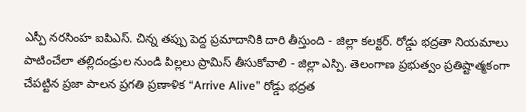ఎస్పీ నరసింహ ఐపిఎస్. చిన్న తప్పు పెద్ద ప్రమాదానికి దారి తీస్తుంది - జిల్లా కలక్టర్. రోడ్డు భద్రతా నియమాలు పాటించేలా తల్లిదండ్రుల నుండి పిల్లలు ప్రామిస్ తీసుకోవాలి - జిల్లా ఎస్పి. తెలంగాణ ప్రభుత్వం ప్రతిష్టాత్మకంగా చేపట్టిన ప్రజా పాలన ప్రగతి ప్రణాళిక “Arrive Alive” రోడ్డు భద్రత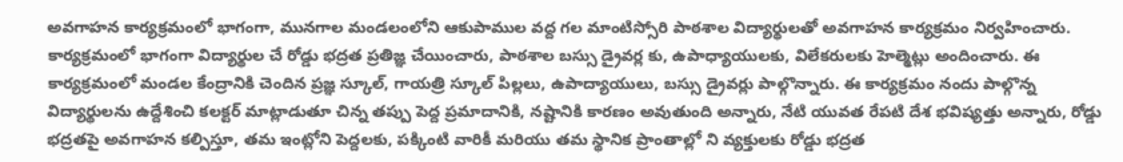అవగాహన కార్యక్రమంలో భాగంగా, మునగాల మండలంలోని ఆకుపాముల వద్ద గల మాంటిస్సోరి పాఠశాల విద్యార్థులతో అవగాహన కార్యక్రమం నిర్వహించారు. కార్యక్రమంలో భాగంగా విద్యార్థుల చే రోడ్డు భద్రత ప్రతిజ్ఞ చేయించారు, పాఠశాల బస్సు డ్రైవర్ల కు, ఉపాధ్యాయులకు, విలేకరులకు హెల్మెట్లు అందించారు. ఈ కార్యక్రమంలో మండల కేంద్రానికి చెందిన ప్రజ్ఞ స్కూల్, గాయత్రి స్కూల్ పిల్లలు, ఉపాద్యాయులు, బస్సు డ్రైవర్లు పాల్గొన్నారు. ఈ కార్యక్రమం నందు పాల్గొన్న విద్యార్థులను ఉద్దేశించి కలక్టర్ మాట్లాడుతూ చిన్న తప్పు పెద్ద ప్రమాదానికి, నష్టానికి కారణం అవుతుంది అన్నారు, నేటి యువత రేపటి దేశ భవిష్యత్తు అన్నారు, రోడ్డు భద్రతపై అవగాహన కల్పిస్తూ, తమ ఇంట్లోని పెద్దలకు, పక్కింటి వారికీ మరియు తమ స్థానిక ప్రాంతాల్లో ని వ్యక్తులకు రోడ్డు భద్రత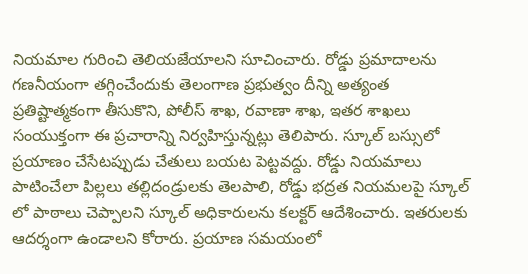నియమాల గురించి తెలియజేయాలని సూచించారు. రోడ్డు ప్రమాదాలను గణనీయంగా తగ్గించేందుకు తెలంగాణ ప్రభుత్వం దీన్ని అత్యంత ప్రతిష్టాత్మకంగా తీసుకొని, పోలీస్ శాఖ, రవాణా శాఖ, ఇతర శాఖలు సంయుక్తంగా ఈ ప్రచారాన్ని నిర్వహిస్తున్నట్లు తెలిపారు. స్కూల్ బస్సులో ప్రయాణం చేసేటప్పుడు చేతులు బయట పెట్టవద్దు. రోడ్డు నియమాలు పాటించేలా పిల్లలు తల్లిదండ్రులకు తెలపాలి, రోడ్డు భద్రత నియమలపై స్కూల్ లో పాఠాలు చెప్పాలని స్కూల్ అధికారులను కలక్టర్ ఆదేశించారు. ఇతరులకు ఆదర్శంగా ఉండాలని కోరారు. ప్రయాణ సమయంలో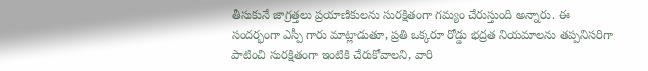తీసుకునే జాగ్రత్తలు ప్రయాణికులను సురక్షితంగా గమ్యం చేరుస్తుంది అన్నారు. ఈ సందర్భంగా ఎస్పీ గారు మాట్లాడుతూ, ప్రతి ఒక్కరూ రోడ్డు భద్రత నియమాలను తప్పనిసరిగా పాటించి సురక్షితంగా ఇంటికి చేరుకోవాలని, వారి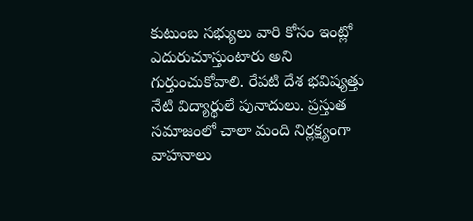కుటుంబ సభ్యులు వారి కోసం ఇంట్లో ఎదురుచూస్తుంటారు అని గుర్తుంచుకోవాలి. రేపటి దేశ భవిష్యత్తు నేటి విద్యార్థులే పునాదులు. ప్రస్తుత సమాజంలో చాలా మంది నిర్లక్ష్యంగా వాహనాలు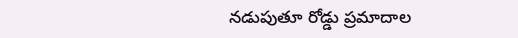నడుపుతూ రోడ్డు ప్రమాదాల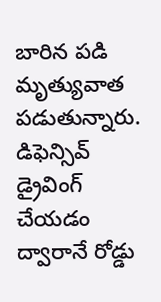బారిన పడి మృత్యువాత పడుతున్నారు. డిఫెన్సివ్ డ్రైవింగ్ చేయడం ద్వారానే రోడ్డు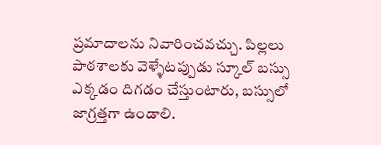ప్రమాదాలను నివారించవచ్చు. పిల్లలు పాఠశాలకు వెళ్ళేటప్పుడు స్కూల్ బస్సు ఎక్కడం దిగడం చేస్తుంటారు, బస్సులో జాగ్రత్తగా ఉండాలి.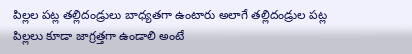పిల్లల పట్ల తల్లిదండ్రులు బాధ్యతగా ఉంటారు అలాగే తల్లిదండ్రుల పట్ల పిల్లలు కూడా జాగ్రత్తగా ఉండాలి అంటే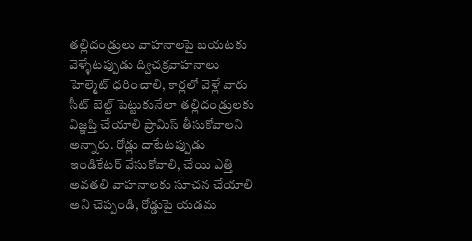తల్లిదండ్రులు వాహనాలపై బయటకు వెళ్ళేటప్పుడు ద్విచక్రవాహనాలు హెల్మెట్ ధరించాలి, కార్లలో వెళ్లే వారు సీట్ బెల్ట్ పెట్టుకునేలా తల్లిదండ్రులకు విజ్ఞప్తి చేయాలి ప్రామిస్ తీసుకోవాలని అన్నారు. రోడ్లు దాటేటప్పుడు ఇండికేటర్ వేసుకోవాలి, చేయి ఎత్తి అవతలి వాహనాలకు సూచన చేయాలి అని చెప్పండి, రోడ్డుపై యడమ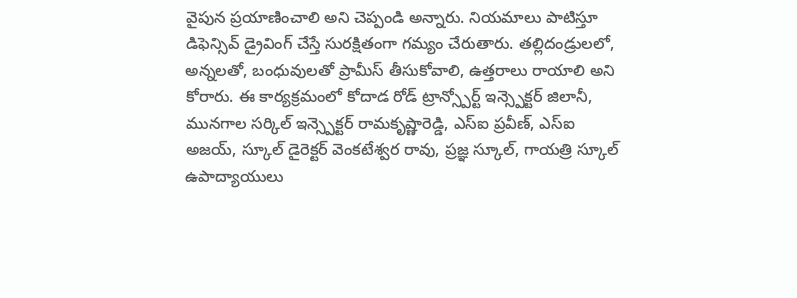వైపున ప్రయాణించాలి అని చెప్పండి అన్నారు. నియమాలు పాటిస్తూ డిఫెన్సివ్ డ్రైవింగ్ చేస్తే సురక్షితంగా గమ్యం చేరుతారు. తల్లిదండ్రులలో, అన్నలతో, బంధువులతో ప్రామీస్ తీసుకోవాలి, ఉత్తరాలు రాయాలి అని కోరారు. ఈ కార్యక్రమంలో కోదాడ రోడ్ ట్రాన్స్పోర్ట్ ఇన్స్పెక్టర్ జిలానీ, మునగాల సర్కిల్ ఇన్స్పెక్టర్ రామకృష్ణారెడ్డి, ఎస్ఐ ప్రవీణ్, ఎస్ఐ అజయ్, స్కూల్ డైరెక్టర్ వెంకటేశ్వర రావు, ప్రజ్ఞ స్కూల్, గాయత్రి స్కూల్ ఉపాద్యాయులు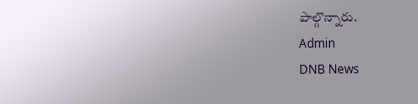పాల్గొన్నారు.
Admin
DNB News